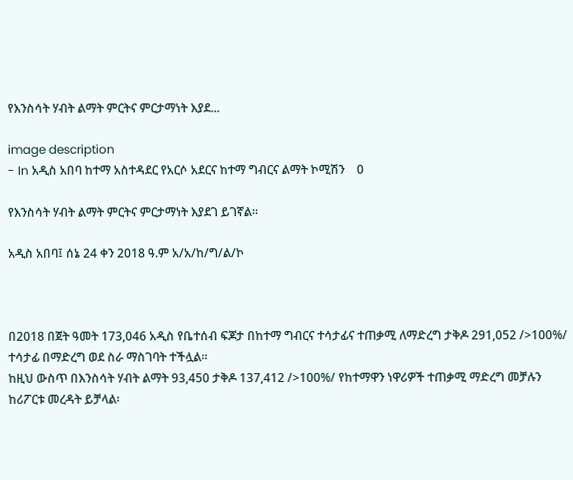የእንስሳት ሃብት ልማት ምርትና ምርታማነት እያደ...

image description
- In አዲስ አበባ ከተማ አስተዳደር የአርሶ አደርና ከተማ ግብርና ልማት ኮሚሽን    0

የእንስሳት ሃብት ልማት ምርትና ምርታማነት እያደገ ይገኛል፡፡

አዲስ አበባ፤ ሰኔ 24 ቀን 2018 ዓ.ም አ/አ/ከ/ግ/ል/ኮ



በ2018 በጀት ዓመት 173,046 አዲስ የቤተሰብ ፍጆታ በከተማ ግብርና ተሳታፊና ተጠቃሚ ለማድረግ ታቅዶ 291,052 />100%/ ተሳታፊ በማድረግ ወደ ስራ ማስገባት ተችሏል፡፡
ከዚህ ውስጥ በእንስሳት ሃብት ልማት 93,450 ታቅዶ 137,412 />100%/ የከተማዋን ነዋሪዎች ተጠቃሚ ማድረግ መቻሉን ከሪፖርቱ መረዳት ይቻላል፡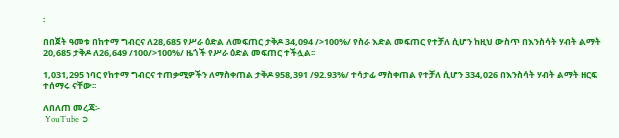፡

በበጀት ዓመቱ በከተማ ግብርና ለ28,685 የሥራ ዕድል ለመፍጠር ታቅዶ 34,094 />100%/ የስራ እድል መፍጠር የተቻለ ሲሆን ከዚህ ውስጥ በእንስሳት ሃብት ልማት 20,685 ታቅዶ ለ26,649 /100/>100%/ ዜጎች የሥራ ዕድል መፍጠር ተችሏል፡፡

1,031,295 ነባር የከተማ ግብርና ተጠቃሚዎችን ለማስቀጠል ታቅዶ 958,391 /92.93%/ ተሳታፊ ማስቀጠል የተቻለ ሲሆን 334,026 በእንስሳት ሃብት ልማት ዘርፍ ተሰማሩ ናቸው፡፡

ለበለጠ መረጃ፡-
 YouTube ➲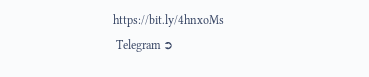https://bit.ly/4hnxoMs
 Telegram ➲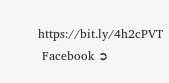https://bit.ly/4h2cPVT
 Facebook ➲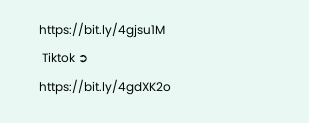https://bit.ly/4gjsu1M
 Tiktok ➲ https://bit.ly/4gdXK2o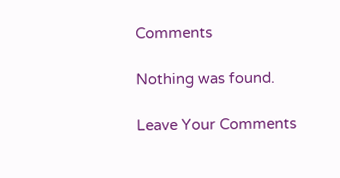Comments

Nothing was found.

Leave Your Comments